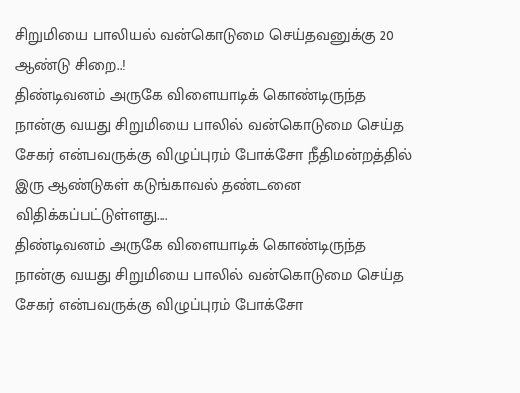சிறுமியை பாலியல் வன்கொடுமை செய்தவனுக்கு 20 ஆண்டு சிறை..!
திண்டிவனம் அருகே விளையாடிக் கொண்டிருந்த நான்கு வயது சிறுமியை பாலில் வன்கொடுமை செய்த சேகர் என்பவருக்கு விழுப்புரம் போக்சோ நீதிமன்றத்தில் இரு ஆண்டுகள் கடுங்காவல் தண்டனை விதிக்கப்பட்டுள்ளது....
திண்டிவனம் அருகே விளையாடிக் கொண்டிருந்த நான்கு வயது சிறுமியை பாலில் வன்கொடுமை செய்த சேகர் என்பவருக்கு விழுப்புரம் போக்சோ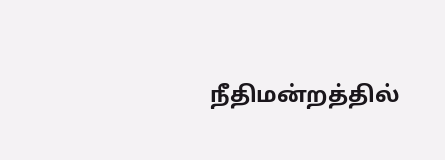நீதிமன்றத்தில்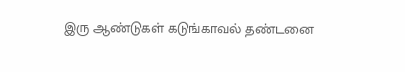இரு ஆண்டுகள் கடுங்காவல் தண்டனை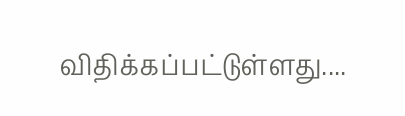விதிக்கப்பட்டுள்ளது....